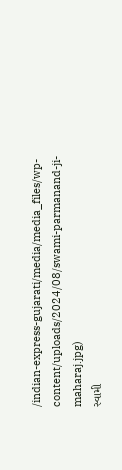/indian-express-gujarati/media/media_files/wp-content/uploads/2024/08/swami-parmanand-ji-maharaj.jpg)
સ્વામી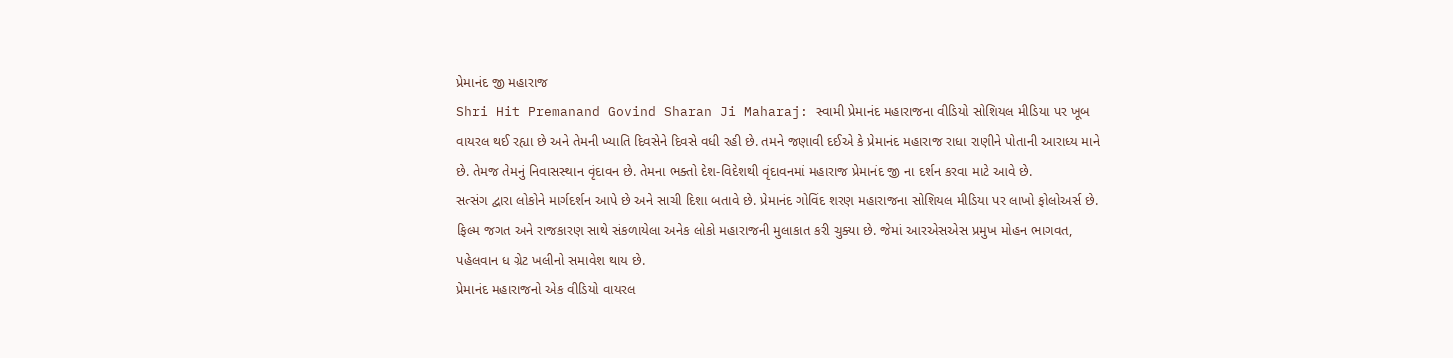પ્રેમાનંદ જી મહારાજ
Shri Hit Premanand Govind Sharan Ji Maharaj: સ્વામી પ્રેમાનંદ મહારાજના વીડિયો સોશિયલ મીડિયા પર ખૂબ વાયરલ થઈ રહ્યા છે અને તેમની ખ્યાતિ દિવસેને દિવસે વધી રહી છે. તમને જણાવી દઈએ કે પ્રેમાનંદ મહારાજ રાધા રાણીને પોતાની આરાધ્ય માને છે. તેમજ તેમનું નિવાસસ્થાન વૃંદાવન છે. તેમના ભક્તો દેશ-વિદેશથી વૃંદાવનમાં મહારાજ પ્રેમાનંદ જી ના દર્શન કરવા માટે આવે છે.
સત્સંગ દ્વારા લોકોને માર્ગદર્શન આપે છે અને સાચી દિશા બતાવે છે. પ્રેમાનંદ ગોવિંદ શરણ મહારાજના સોશિયલ મીડિયા પર લાખો ફોલોઅર્સ છે. ફિલ્મ જગત અને રાજકારણ સાથે સંકળાયેલા અનેક લોકો મહારાજની મુલાકાત કરી ચુક્યા છે. જેમાં આરએસએસ પ્રમુખ મોહન ભાગવત, પહેલવાન ધ ગ્રેટ ખલીનો સમાવેશ થાય છે.
પ્રેમાનંદ મહારાજનો એક વીડિયો વાયરલ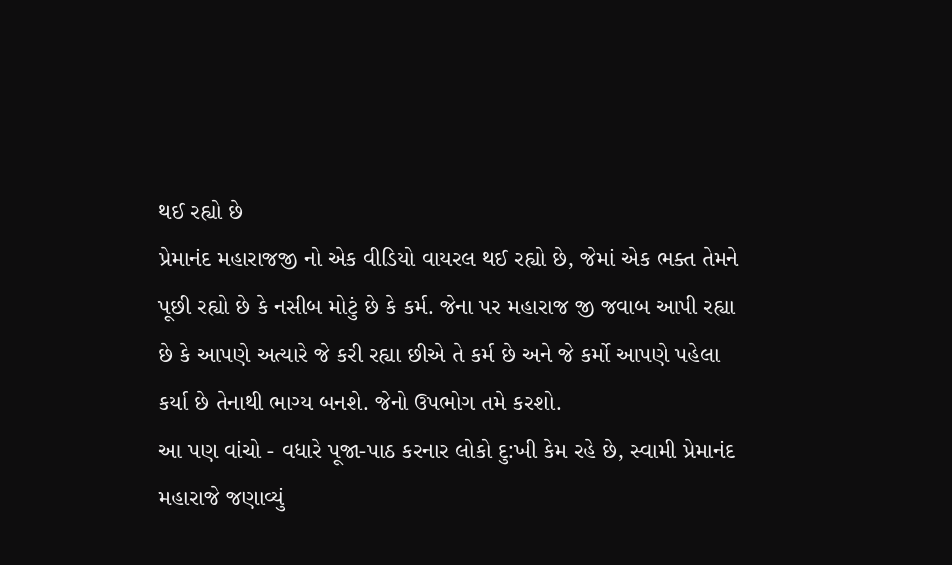થઈ રહ્યો છે
પ્રેમાનંદ મહારાજજી નો એક વીડિયો વાયરલ થઈ રહ્યો છે, જેમાં એક ભક્ત તેમને પૂછી રહ્યો છે કે નસીબ મોટું છે કે કર્મ. જેના પર મહારાજ જી જવાબ આપી રહ્યા છે કે આપણે અત્યારે જે કરી રહ્યા છીએ તે કર્મ છે અને જે કર્મો આપણે પહેલા કર્યા છે તેનાથી ભાગ્ય બનશે. જેનો ઉપભોગ તમે કરશો.
આ પણ વાંચો - વધારે પૂજા-પાઠ કરનાર લોકો દુ:ખી કેમ રહે છે, સ્વામી પ્રેમાનંદ મહારાજે જણાવ્યું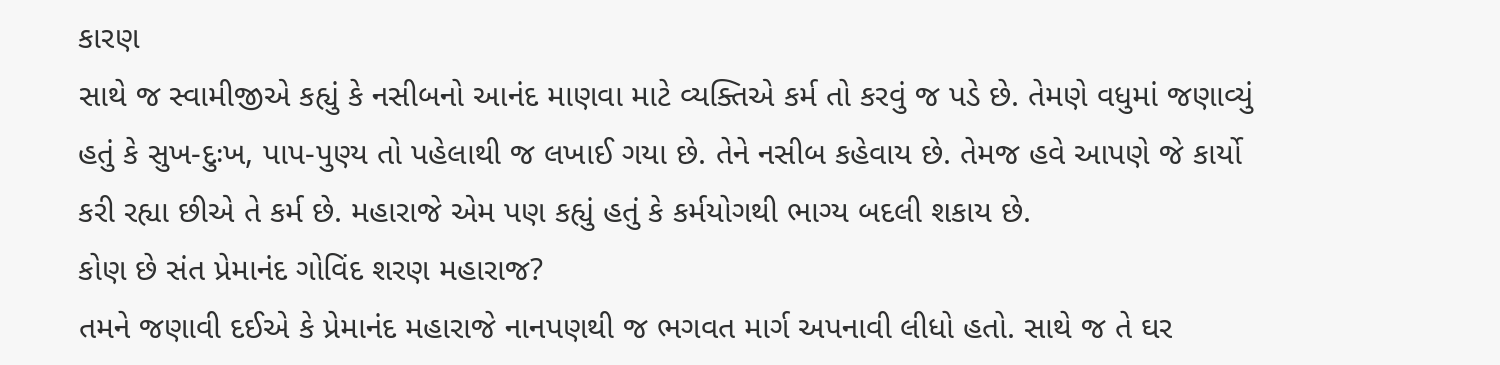કારણ
સાથે જ સ્વામીજીએ કહ્યું કે નસીબનો આનંદ માણવા માટે વ્યક્તિએ કર્મ તો કરવું જ પડે છે. તેમણે વધુમાં જણાવ્યું હતું કે સુખ-દુઃખ, પાપ-પુણ્ય તો પહેલાથી જ લખાઈ ગયા છે. તેને નસીબ કહેવાય છે. તેમજ હવે આપણે જે કાર્યો કરી રહ્યા છીએ તે કર્મ છે. મહારાજે એમ પણ કહ્યું હતું કે કર્મયોગથી ભાગ્ય બદલી શકાય છે.
કોણ છે સંત પ્રેમાનંદ ગોવિંદ શરણ મહારાજ?
તમને જણાવી દઈએ કે પ્રેમાનંદ મહારાજે નાનપણથી જ ભગવત માર્ગ અપનાવી લીધો હતો. સાથે જ તે ઘર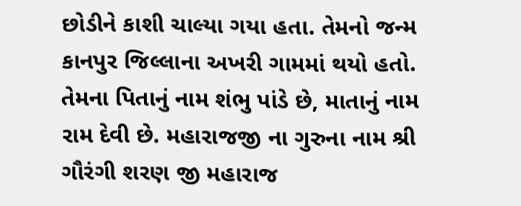છોડીને કાશી ચાલ્યા ગયા હતા. તેમનો જન્મ કાનપુર જિલ્લાના અખરી ગામમાં થયો હતો. તેમના પિતાનું નામ શંભુ પાંડે છે, માતાનું નામ રામ દેવી છે. મહારાજજી ના ગુરુના નામ શ્રી ગૌરંગી શરણ જી મહારાજ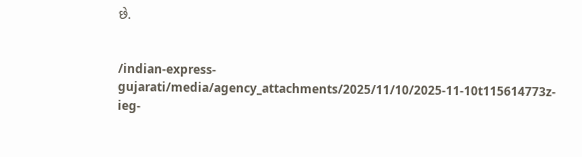છે.


/indian-express-gujarati/media/agency_attachments/2025/11/10/2025-11-10t115614773z-ieg-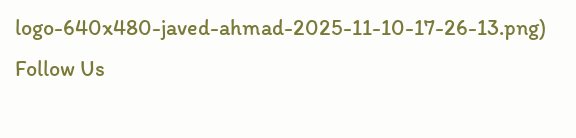logo-640x480-javed-ahmad-2025-11-10-17-26-13.png)
Follow Us